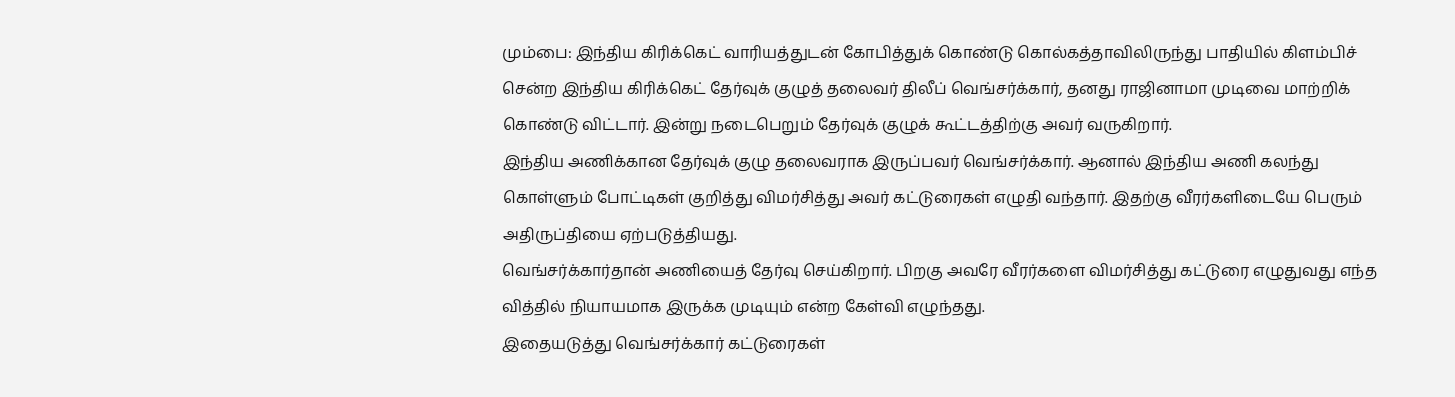மும்பை: இந்திய கிரிக்கெட் வாரியத்துடன் கோபித்துக் கொண்டு கொல்கத்தாவிலிருந்து பாதியில் கிளம்பிச் சென்ற இந்திய கிரிக்கெட் தேர்வுக் குழுத் தலைவர் திலீப் வெங்சர்க்கார், தனது ராஜினாமா முடிவை மாற்றிக் கொண்டு விட்டார். இன்று நடைபெறும் தேர்வுக் குழுக் கூட்டத்திற்கு அவர் வருகிறார்.
இந்திய அணிக்கான தேர்வுக் குழு தலைவராக இருப்பவர் வெங்சர்க்கார். ஆனால் இந்திய அணி கலந்து கொள்ளும் போட்டிகள் குறித்து விமர்சித்து அவர் கட்டுரைகள் எழுதி வந்தார். இதற்கு வீரர்களிடையே பெரும் அதிருப்தியை ஏற்படுத்தியது.
வெங்சர்க்கார்தான் அணியைத் தேர்வு செய்கிறார். பிறகு அவரே வீரர்களை விமர்சித்து கட்டுரை எழுதுவது எந்த வித்தில் நியாயமாக இருக்க முடியும் என்ற கேள்வி எழுந்தது.
இதையடுத்து வெங்சர்க்கார் கட்டுரைகள்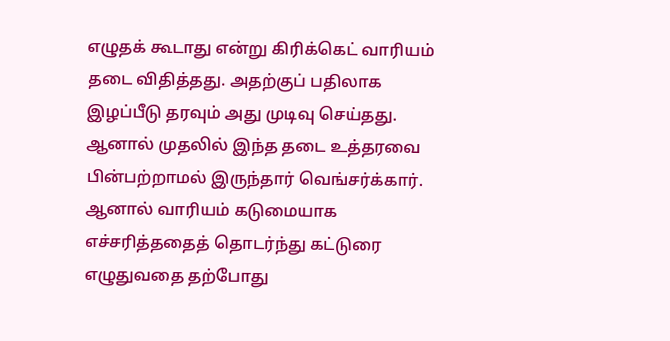எழுதக் கூடாது என்று கிரிக்கெட் வாரியம் தடை விதித்தது. அதற்குப் பதிலாக இழப்பீடு தரவும் அது முடிவு செய்தது.
ஆனால் முதலில் இந்த தடை உத்தரவை பின்பற்றாமல் இருந்தார் வெங்சர்க்கார். ஆனால் வாரியம் கடுமையாக எச்சரித்ததைத் தொடர்ந்து கட்டுரை எழுதுவதை தற்போது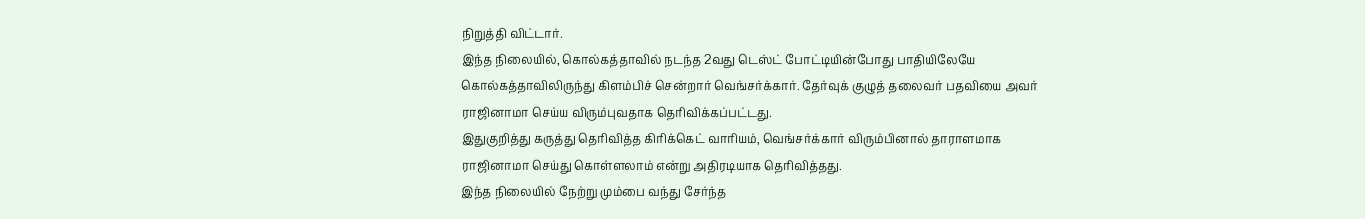நிறுத்தி விட்டார்.
இந்த நிலையில், கொல்கத்தாவில் நடந்த 2வது டெஸ்ட் போட்டியின்போது பாதியிலேயே கொல்கத்தாவிலிருந்து கிளம்பிச் சென்றார் வெங்சர்க்கார். தேர்வுக் குழுத் தலைவர் பதவியை அவர் ராஜினாமா செய்ய விரும்புவதாக தெரிவிக்கப்பட்டது.
இதுகுறித்து கருத்து தெரிவித்த கிரிக்கெட் வாரியம், வெங்சர்க்கார் விரும்பினால் தாராளமாக ராஜினாமா செய்து கொள்ளலாம் என்று அதிரடியாக தெரிவித்தது.
இந்த நிலையில் நேற்று மும்பை வந்து சேர்ந்த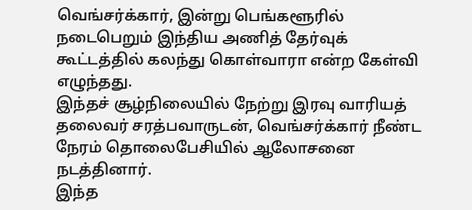வெங்சர்க்கார், இன்று பெங்களூரில் நடைபெறும் இந்திய அணித் தேர்வுக் கூட்டத்தில் கலந்து கொள்வாரா என்ற கேள்வி எழுந்தது.
இந்தச் சூழ்நிலையில் நேற்று இரவு வாரியத் தலைவர் சரத்பவாருடன், வெங்சர்க்கார் நீண்ட நேரம் தொலைபேசியில் ஆலோசனை நடத்தினார்.
இந்த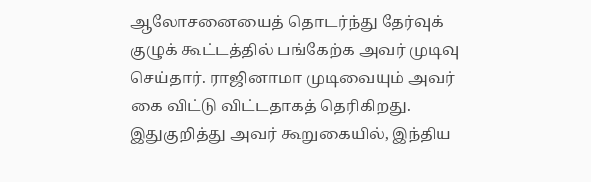ஆலோசனையைத் தொடர்ந்து தேர்வுக் குழுக் கூட்டத்தில் பங்கேற்க அவர் முடிவு செய்தார். ராஜினாமா முடிவையும் அவர் கை விட்டு விட்டதாகத் தெரிகிறது.
இதுகுறித்து அவர் கூறுகையில், இந்திய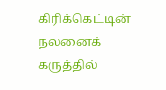கிரிக்கெட்டின் நலனைக் கருத்தில்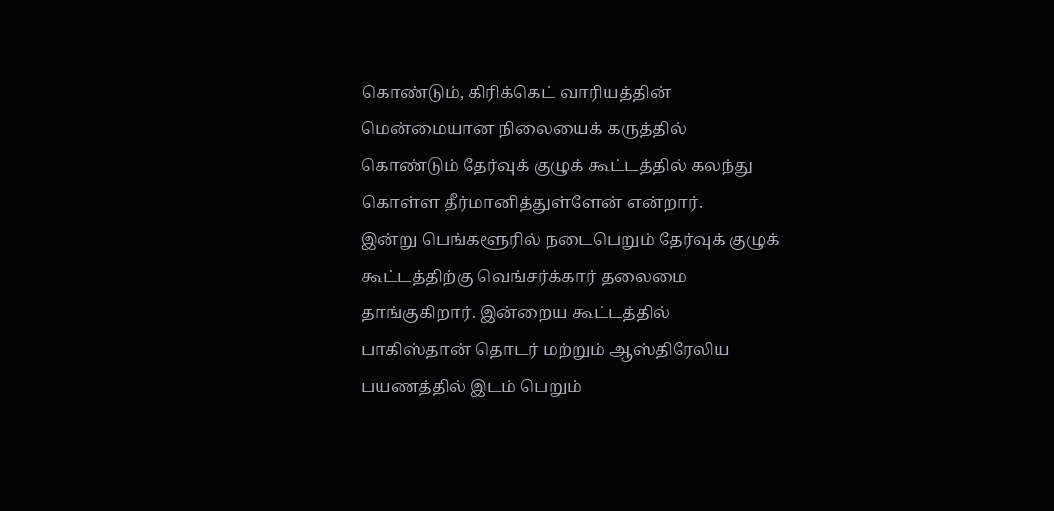கொண்டும், கிரிக்கெட் வாரியத்தின் மென்மையான நிலையைக் கருத்தில் கொண்டும் தேர்வுக் குழுக் கூட்டத்தில் கலந்து கொள்ள தீர்மானித்துள்ளேன் என்றார்.
இன்று பெங்களூரில் நடைபெறும் தேர்வுக் குழுக் கூட்டத்திற்கு வெங்சர்க்கார் தலைமை தாங்குகிறார். இன்றைய கூட்டத்தில் பாகிஸ்தான் தொடர் மற்றும் ஆஸ்திரேலிய பயணத்தில் இடம் பெறும்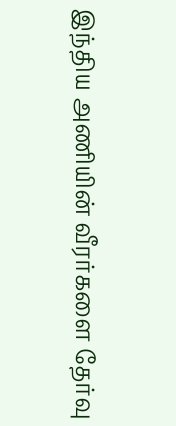இந்திய அணியின் வீரர்களை தேர்வு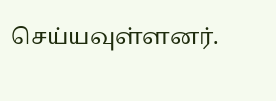செய்யவுள்ளனர்.